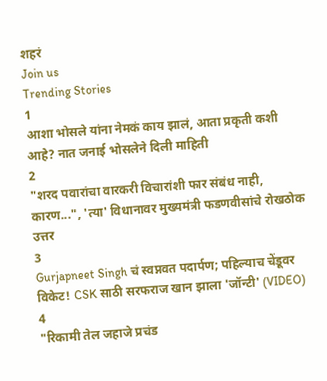शहरं
Join us
Trending Stories
1
आशा भोसले यांना नेमकं काय झालं, आता प्रकृती कशी आहे? नात जनाई भोसलेने दिली माहिती
2
"शरद पवारांचा वारकरी विचारांशी फार संबंध नाही, कारण...", 'त्या' विधानावर मुख्यमंत्री फडणवीसांचे रोखठोक उत्तर
3
Gurjapneet Singh चं स्वप्नवत पदार्पण; पहिल्याच चेंडूवर विकेट! CSK साठी सरफराज खान झाला 'जॉन्टी' (VIDEO)
4
"रिकामी तेल जहाजे प्रचंड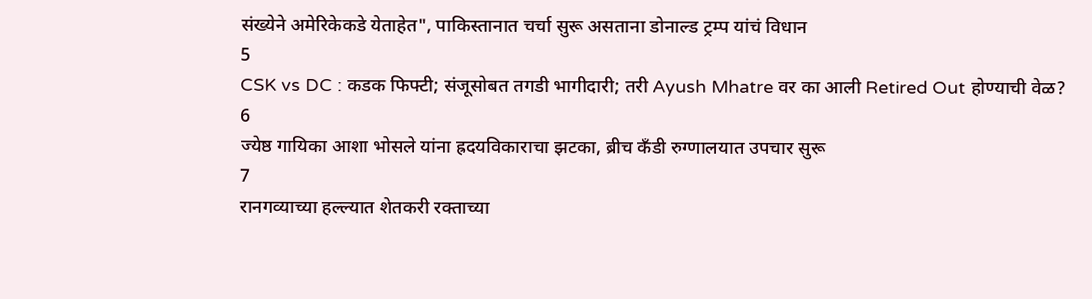संख्येने अमेरिकेकडे येताहेत", पाकिस्तानात चर्चा सुरू असताना डोनाल्ड ट्रम्प यांचं विधान
5
CSK vs DC : कडक फिफ्टी; संजूसोबत तगडी भागीदारी; तरी Ayush Mhatre वर का आली Retired Out होण्याची वेळ?
6
ज्येष्ठ गायिका आशा भोसले यांना ह्रदयविकाराचा झटका, ब्रीच कँडी रुग्णालयात उपचार सुरू
7
रानगव्याच्या हल्ल्यात शेतकरी रक्ताच्या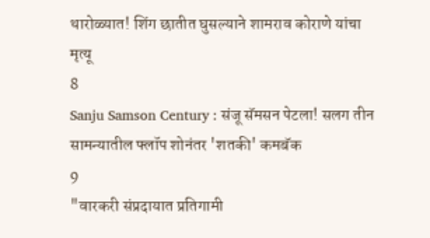थारोळ्यात! शिंग छातीत घुसल्याने शामराव कोराणे यांचा मृत्यू
8
Sanju Samson Century : संजू सॅमसन पेटला! सलग तीन सामन्यातील फ्लॉप शोनंतर 'शतकी' कमबॅक
9
"वारकरी संप्रदायात प्रतिगामी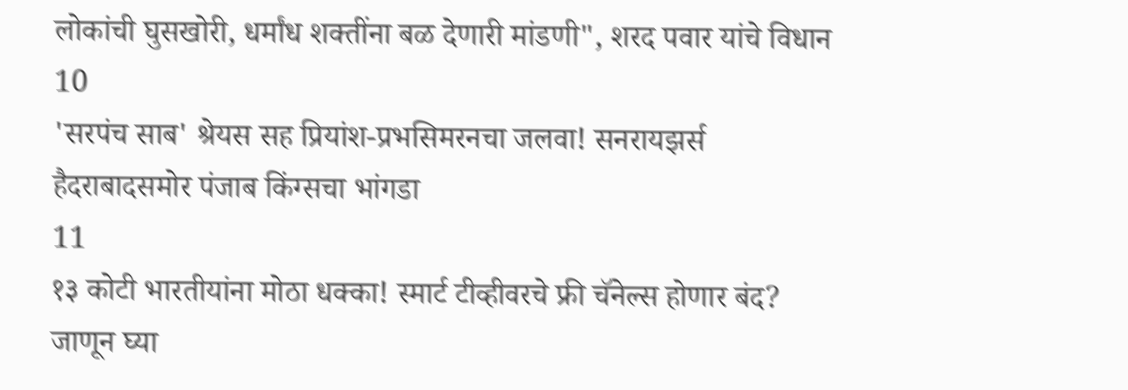लोकांची घुसखोरी, धर्मांध शक्तींना बळ देणारी मांडणी", शरद पवार यांचे विधान
10
'सरपंच साब' श्रेयस सह प्रियांश-प्रभसिमरनचा जलवा! सनरायझर्स हैदराबादसमोर पंजाब किंग्सचा भांगडा
11
१३ कोटी भारतीयांना मोठा धक्का! स्मार्ट टीव्हीवरचे फ्री चॅनेल्स होणार बंद? जाणून घ्या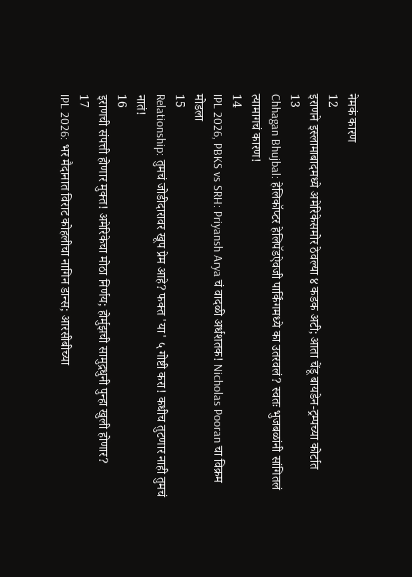नेमकं कारण
12
इराणने इस्लामाबादमध्ये अमेरिकेसमोर ठेवल्या ४ कडक अटी; आता चेंडू बायडेन-ट्रम्पच्या कोर्टात
13
Chhagan Bhujbal: हेलिकॉप्टर हेलिपॅडऐवजी पार्किंगमध्ये का उतरवलं? स्वतः भुजबळांनी सांगितलं त्यामागचं कारण!
14
IPL 2026, PBKS vs SRH: Priyansh Arya चं वादळी अर्धशतक! Nicholas Pooran चा विक्रम मोडला
15
Relationship: तुमचं जोडीदारावर खूप प्रेम आहे? फक्त 'या' ५ गोष्टी करा! कधीच तुटणार नाही तुमचं नातं!
16
इराणची संपत्ती होणार मुक्त! अमेरिकेचा मोठा निर्णय; होर्मुझची सामुद्रधुनी पुन्हा खुली होणार?
17
IPL 2026: भर मैदानात विराट कोहलीचा नागिन डान्स; आरसीबीच्या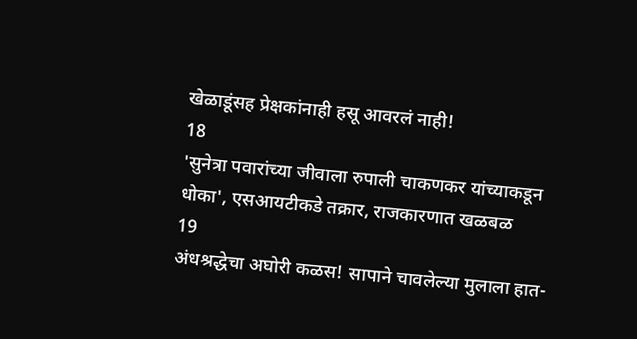खेळाडूंसह प्रेक्षकांनाही हसू आवरलं नाही!
18
'सुनेत्रा पवारांच्या जीवाला रुपाली चाकणकर यांच्याकडून धोका', एसआयटीकडे तक्रार, राजकारणात खळबळ
19
अंधश्रद्धेचा अघोरी कळस! सापाने चावलेल्या मुलाला हात-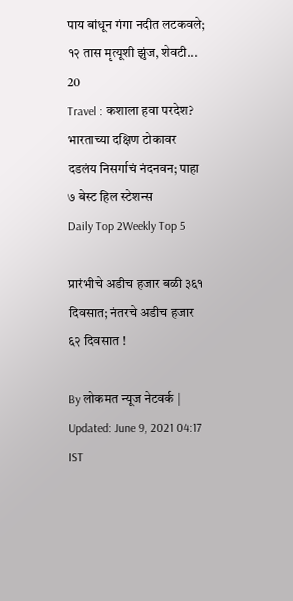पाय बांधून गंगा नदीत लटकवले; १२ तास मृत्यूशी झुंज, शेवटी...
20
Travel : कशाला हवा परदेश? भारताच्या दक्षिण टोकावर दडलंय निसर्गाचं नंदनवन; पाहा ७ बेस्ट हिल स्टेशन्स
Daily Top 2Weekly Top 5

प्रारंभीचे अडीच हजार बळी ३६१ दिवसात; नंतरचे अडीच हजार ६२ दिवसात !

By लोकमत न्यूज नेटवर्क | Updated: June 9, 2021 04:17 IST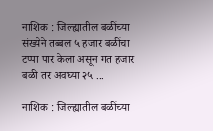नाशिक : जिल्ह्यातील बळींच्या संख्येने तब्बल ५ हजार बळींचा टप्पा पार केला असून गत हजार बळी तर अवघ्या २५ ...

नाशिक : जिल्ह्यातील बळींच्या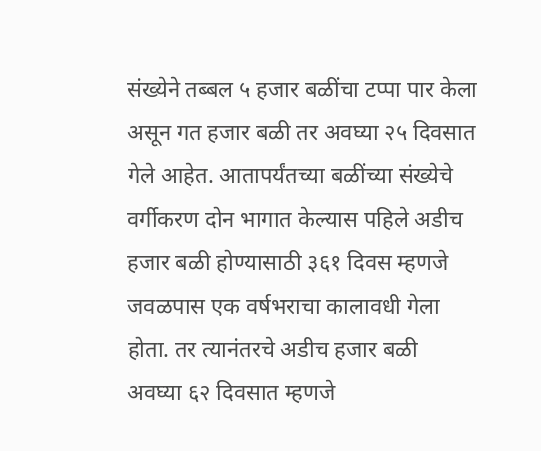संख्येने तब्बल ५ हजार बळींचा टप्पा पार केला असून गत हजार बळी तर अवघ्या २५ दिवसात गेले आहेत. आतापर्यंतच्या बळींच्या संख्येचे वर्गीकरण दोन भागात केल्यास पहिले अडीच हजार बळी होण्यासाठी ३६१ दिवस म्हणजे जवळपास एक वर्षभराचा कालावधी गेला होता. तर त्यानंतरचे अडीच हजार बळी अवघ्या ६२ दिवसात म्हणजे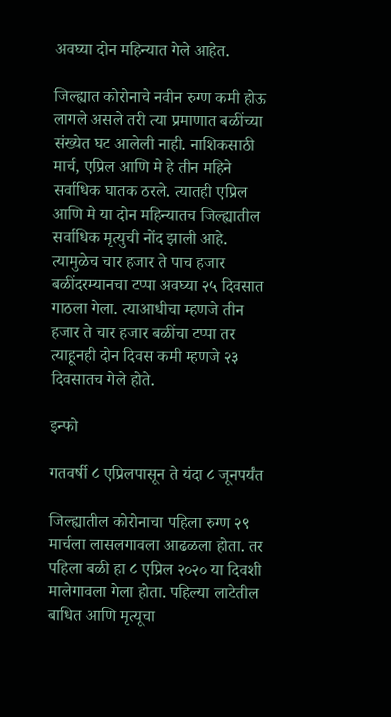अवघ्या दोन महिन्यात गेले आहेत.

जिल्ह्यात कोरोनाचे नवीन रुग्ण कमी होऊ लागले असले तरी त्या प्रमाणात बळींच्या संख्येत घट आलेली नाही. नाशिकसाठी मार्च, एप्रिल आणि मे हे तीन महिने सर्वाधिक घातक ठरले. त्यातही एप्रिल आणि मे या दोन महिन्यातच जिल्ह्यातील सर्वाधिक मृत्युची नोंद झाली आहे. त्यामुळेच चार हजार ते पाच हजार बळींदरम्यानचा टप्पा अवघ्या २५ दिवसात गाठला गेला. त्याआधीचा म्हणजे तीन हजार ते चार हजार बळींचा टप्पा तर त्याहूनही दोन दिवस कमी म्हणजे २३ दिवसातच गेले होते.

इन्फो

गतवर्षी ८ एप्रिलपासून ते यंदा ८ जूनपर्यंत

जिल्ह्यातील कोरोनाचा पहिला रुग्ण २९ मार्चला लासलगावला आढळला होता. तर पहिला बळी हा ८ एप्रिल २०२० या दिवशी मालेगावला गेला होता. पहिल्या लाटेतील बाधित आणि मृत्यूचा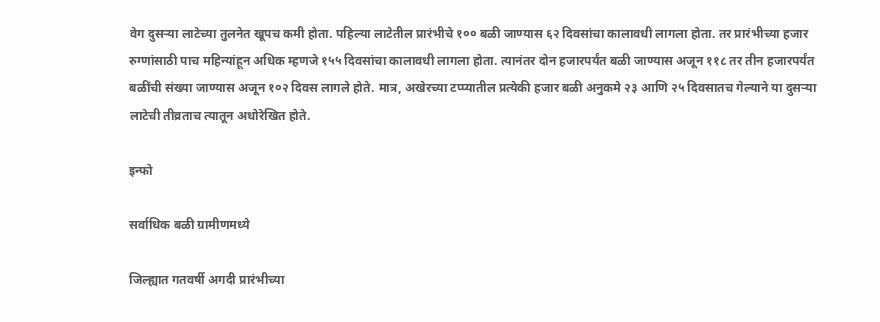वेग दुसऱ्या लाटेच्या तुलनेत खूपच कमी होता. पहिल्या लाटेतील प्रारंभीचे १०० बळी जाण्यास ६२ दिवसांचा कालावधी लागला होता. तर प्रारंभीच्या हजार रुग्णांसाठी पाच महिन्यांहून अधिक म्हणजे १५५ दिवसांचा कालावधी लागला होता. त्यानंतर दोन हजारपर्यंत बळी जाण्यास अजून ११८ तर तीन हजारपर्यंत बळींची संख्या जाण्यास अजून १०२ दिवस लागले होते. मात्र, अखेरच्या टप्प्यातील प्रत्येकी हजार बळी अनुकमे २३ आणि २५ दिवसातच गेल्याने या दुसऱ्या लाटेची तीव्रताच त्यातून अधोरेखित होते.

इन्फो

सर्वाधिक बळी ग्रामीणमध्ये

जिल्ह्यात गतवर्षी अगदी प्रारंभीच्या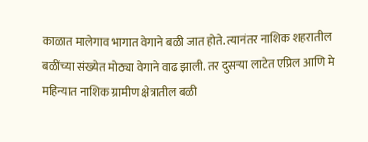काळात मालेगाव भागात वेगाने बळी जात होते. त्यानंतर नाशिक शहरातील बळींच्या संख्येत मोठ्या वेगाने वाढ झाली. तर दुसऱ्या लाटेत एप्रिल आणि मे महिन्यात नाशिक ग्रामीण क्षेत्रातील बळी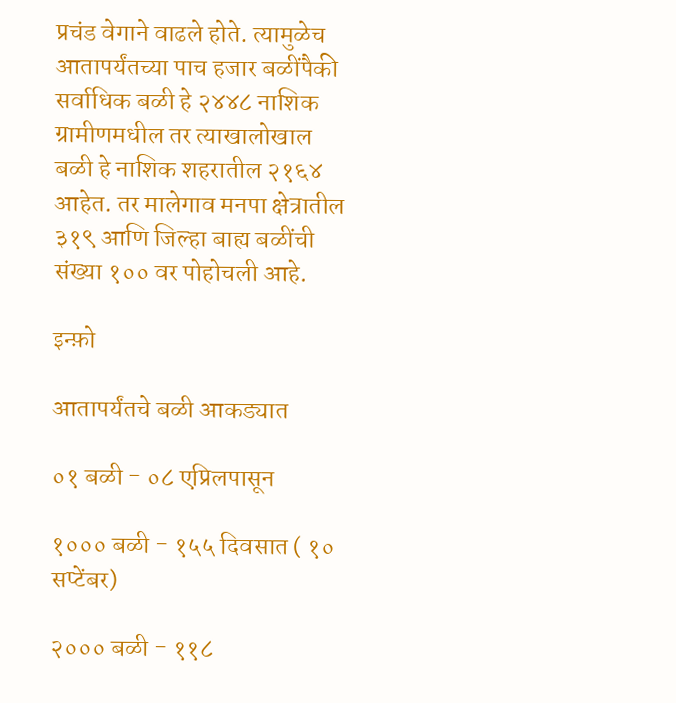प्रचंड वेगाने वाढले होते. त्यामुळेच आतापर्यंतच्या पाच हजार बळींपैकी सर्वाधिक बळी हे २४४८ नाशिक ग्रामीणमधील तर त्याखालोखाल बळी हे नाशिक शहरातील २१६४ आहेत. तर मालेगाव मनपा क्षेत्रातील ३१९ आणि जिल्हा बाह्य बळींची संख्या १०० वर पोहोचली आहे.

इन्फ़ो

आतापर्यंतचे बळी आकड्यात

०१ बळी - ०८ एप्रिलपासून

१००० बळी - १५५ दिवसात ( १० सप्टेंबर)

२००० बळी - ११८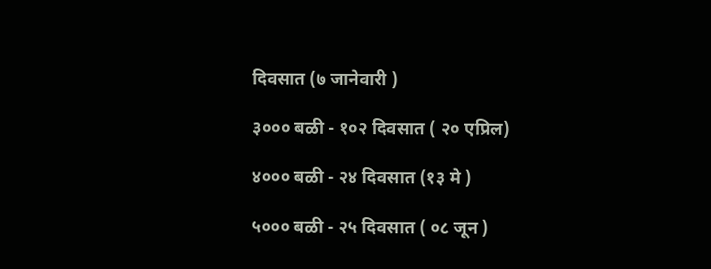दिवसात (७ जानेवारी )

३००० बळी - १०२ दिवसात ( २० एप्रिल)

४००० बळी - २४ दिवसात (१३ मे )

५००० बळी - २५ दिवसात ( ०८ जून )